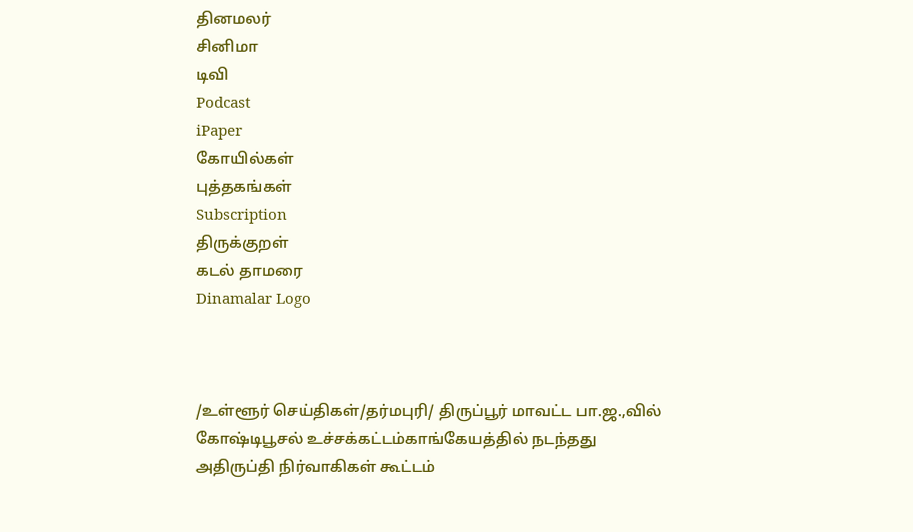தினமலர்
சினிமா
டிவி
Podcast
iPaper
கோயில்கள்
புத்தகங்கள்
Subscription
திருக்குறள்
கடல் தாமரை
Dinamalar Logo



/உள்ளூர் செய்திகள்/தர்மபுரி/ திருப்பூர் மாவட்ட பா.ஜ.,வில் கோஷ்டிபூசல் உச்சக்கட்டம்காங்கேயத்தில் நடந்தது அதிருப்தி நிர்வாகிகள் கூட்டம்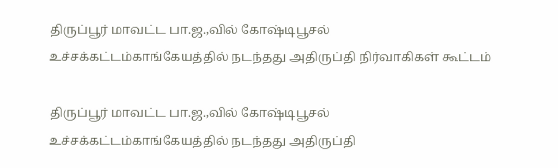திருப்பூர் மாவட்ட பா.ஜ.,வில் கோஷ்டிபூசல் உச்சக்கட்டம்காங்கேயத்தில் நடந்தது அதிருப்தி நிர்வாகிகள் கூட்டம்

திருப்பூர் மாவட்ட பா.ஜ.,வில் கோஷ்டிபூசல் உச்சக்கட்டம்காங்கேயத்தில் நடந்தது அதிருப்தி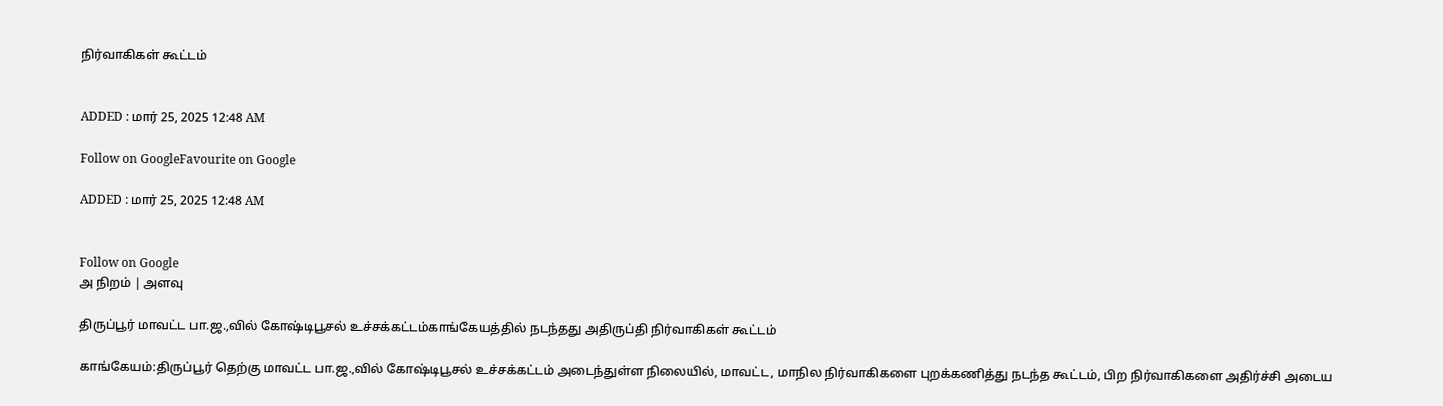நிர்வாகிகள் கூட்டம்


ADDED : மார் 25, 2025 12:48 AM

Follow on GoogleFavourite on Google

ADDED : மார் 25, 2025 12:48 AM


Follow on Google
அ நிறம் | அளவு

திருப்பூர் மாவட்ட பா.ஜ.,வில் கோஷ்டிபூசல் உச்சக்கட்டம்காங்கேயத்தில் நடந்தது அதிருப்தி நிர்வாகிகள் கூட்டம்

காங்கேயம்:திருப்பூர் தெற்கு மாவட்ட பா.ஜ.,வில் கோஷ்டிபூசல் உச்சக்கட்டம் அடைந்துள்ள நிலையில், மாவட்ட, மாநில நிர்வாகிகளை புறக்கணித்து நடந்த கூட்டம், பிற நிர்வாகிகளை அதிர்ச்சி அடைய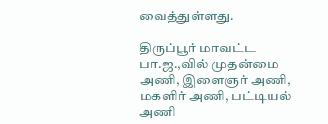வைத்துள்ளது.

திருப்பூர் மாவட்ட பா.ஜ.,வில் முதன்மை அணி, இளைஞர் அணி, மகளிர் அணி, பட்டியல் அணி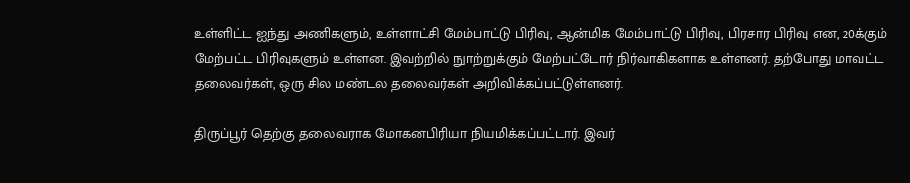உள்ளிட்ட ஐந்து அணிகளும், உள்ளாட்சி மேம்பாட்டு பிரிவு, ஆன்மிக மேம்பாட்டு பிரிவு, பிரசார பிரிவு என, 20க்கும் மேற்பட்ட பிரிவுகளும் உள்ளன. இவற்றில் நுாற்றுக்கும் மேற்பட்டோர் நிர்வாகிகளாக உள்ளனர். தற்போது மாவட்ட தலைவர்கள், ஒரு சில மண்டல தலைவர்கள் அறிவிக்கப்பட்டுள்ளனர்.

திருப்பூர் தெற்கு தலைவராக மோகனபிரியா நியமிக்கப்பட்டார். இவர்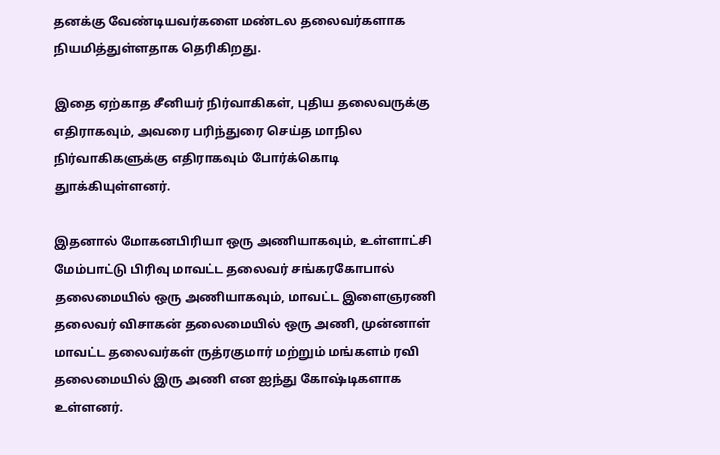தனக்கு வேண்டியவர்களை மண்டல தலைவர்களாக நியமித்துள்ளதாக தெரிகிறது.

இதை ஏற்காத சீனியர் நிர்வாகிகள், புதிய தலைவருக்கு எதிராகவும், அவரை பரிந்துரை செய்த மாநில நிர்வாகிகளுக்கு எதிராகவும் போர்க்கொடி துாக்கியுள்ளனர்.

இதனால் மோகனபிரியா ஒரு அணியாகவும், உள்ளாட்சி மேம்பாட்டு பிரிவு மாவட்ட தலைவர் சங்கரகோபால் தலைமையில் ஒரு அணியாகவும், மாவட்ட இளைஞரணி தலைவர் விசாகன் தலைமையில் ஒரு அணி, முன்னாள் மாவட்ட தலைவர்கள் ருத்ரகுமார் மற்றும் மங்களம் ரவி தலைமையில் இரு அணி என ஐந்து கோஷ்டிகளாக உள்ளனர்.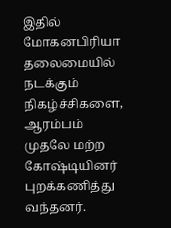இதில் மோகனபிரியா தலைமையில் நடக்கும் நிகழ்ச்சிகளை, ஆரம்பம் முதலே மற்ற கோஷ்டியினர் புறக்கணித்து வந்தனர்.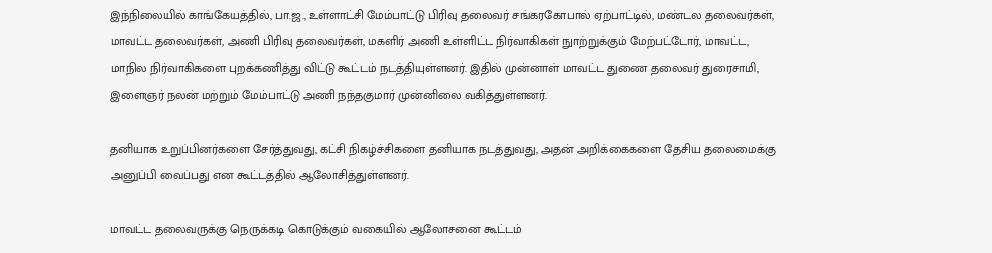இந்நிலையில் காங்கேயத்தில், பா.ஜ., உள்ளாட்சி மேம்பாட்டு பிரிவு தலைவர் சங்கரகோபால் ஏற்பாட்டில், மண்டல தலைவர்கள், மாவட்ட தலைவர்கள், அணி பிரிவு தலைவர்கள், மகளிர் அணி உள்ளிட்ட நிர்வாகிகள் நுாற்றுக்கும் மேற்பட்டோர், மாவட்ட, மாநில நிர்வாகிகளை புறக்கணித்து விட்டு கூட்டம் நடத்தியுள்ளனர். இதில் முன்னாள் மாவட்ட துணை தலைவர் துரைசாமி, இளைஞர் நலன் மற்றும் மேம்பாட்டு அணி நந்தகுமார் முன்னிலை வகித்துள்ளனர்.

தனியாக உறுப்பினர்களை சேர்த்துவது, கட்சி நிகழ்ச்சிகளை தனியாக நடத்துவது, அதன் அறிக்கைகளை தேசிய தலைமைக்கு அனுப்பி வைப்பது என கூட்டத்தில் ஆலோசித்துள்ளனர்.

மாவட்ட தலைவருக்கு நெருக்கடி கொடுக்கும் வகையில் ஆலோசனை கூட்டம்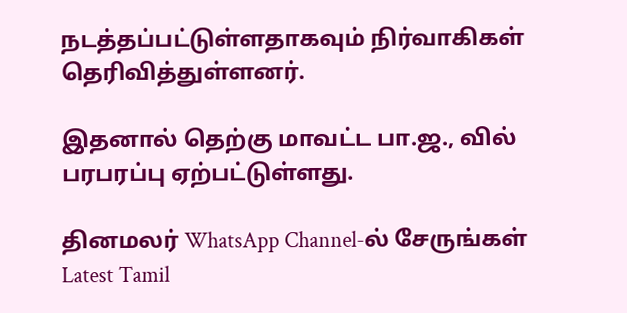நடத்தப்பட்டுள்ளதாகவும் நிர்வாகிகள் தெரிவித்துள்ளனர்.

இதனால் தெற்கு மாவட்ட பா.ஜ., வில் பரபரப்பு ஏற்பட்டுள்ளது.

தினமலர் WhatsApp Channel-ல் சேருங்கள்
Latest Tamil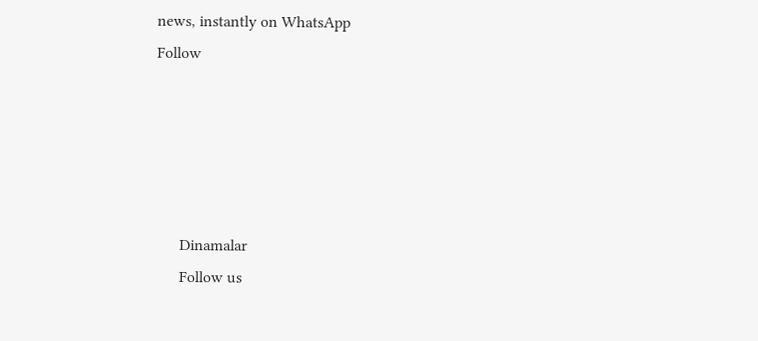news, instantly on WhatsApp
Follow





      Dinamalar
      Follow us